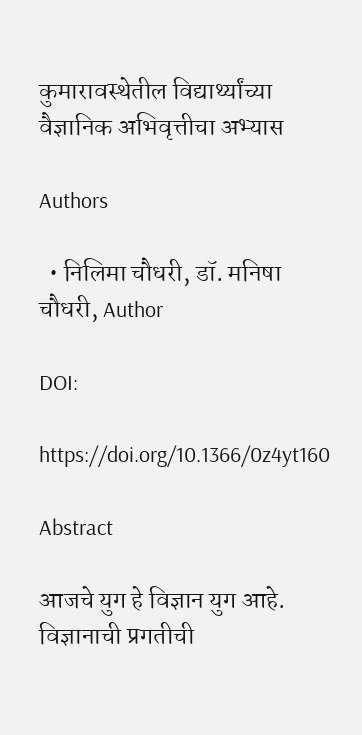कुमारावस्थेतील विद्यार्थ्यांच्या वैज्ञानिक अभिवृत्तीचा अभ्यास

Authors

  • निलिमा चौधरी, डॉ. मनिषा चौधरी, Author

DOI:

https://doi.org/10.1366/0z4yt160

Abstract

आजचे युग हे विज्ञान युग आहे. विज्ञानाची प्रगतीची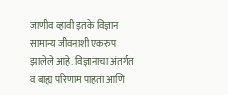जाणीव व्हावी इतके विज्ञान सामान्य जीवनाशी एकरुप झालेले आहे. विज्ञानाचा अंतर्गत व बाह्य परिणाम पाहता आणि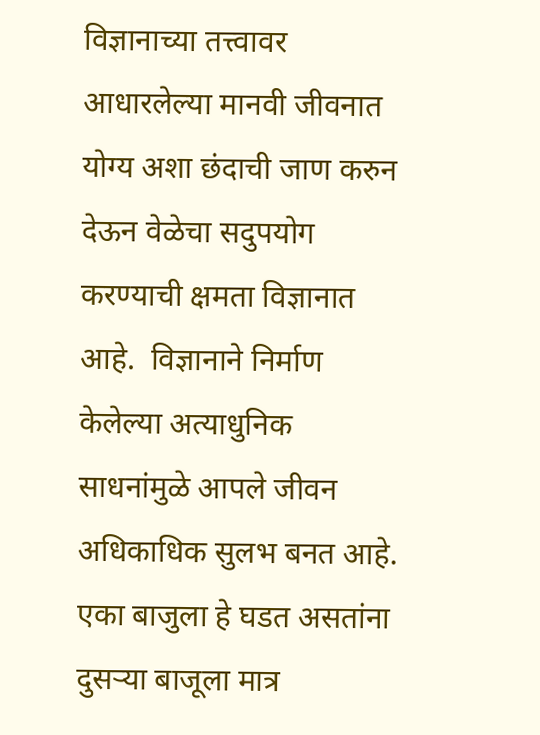विज्ञानाच्या तत्त्वावर आधारलेल्या मानवी जीवनात योग्य अशा छंदाची जाण करुन देऊन वेळेचा सदुपयोग करण्याची क्षमता विज्ञानात आहे.  विज्ञानाने निर्माण केलेल्या अत्याधुनिक साधनांमुळे आपले जीवन अधिकाधिक सुलभ बनत आहे. एका बाजुला हे घडत असतांना दुसऱ्या बाजूला मात्र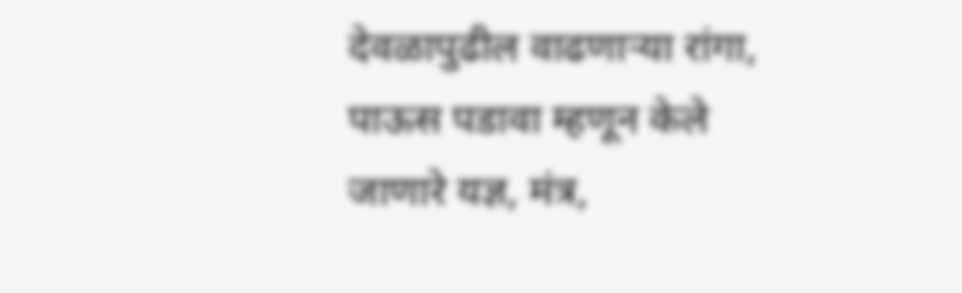देवळापुढील वाढणाऱ्या रांगा, पाऊस पडावा म्हणून केले जाणारे यज्ञ, मंत्र,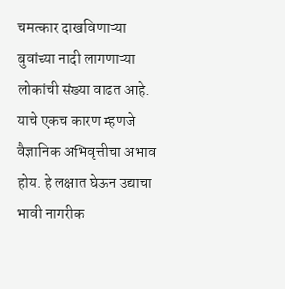चमत्कार दाखविणाऱ्या बुवांच्या नादी लागणाऱ्या लोकांची संख्या वाढत आहे. याचे एकच कारण म्हणजे वैज्ञानिक अभिवृत्तीचा अभाव होय. हे लक्षात घेऊन उद्याचा भावी नागरीक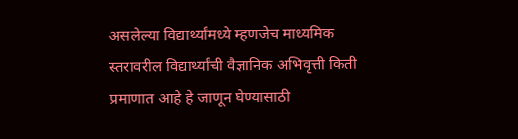असलेल्या विद्यार्थ्यांमध्ये म्हणजेच माध्यमिक स्तरावरील विद्यार्थ्यांची वैज्ञानिक अभिवृत्ती किती प्रमाणात आहे हे जाणून घेण्यासाठी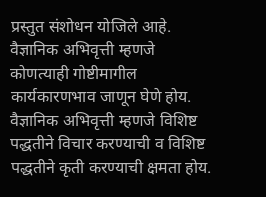प्रस्तुत संशोधन योजिले आहे. वैज्ञानिक अभिवृत्ती म्हणजे कोणत्याही गोष्टीमागील कार्यकारणभाव जाणून घेणे होय. वैज्ञानिक अभिवृत्ती म्हणजे विशिष्ट पद्धतीने विचार करण्याची व विशिष्ट पद्धतीने कृती करण्याची क्षमता होय.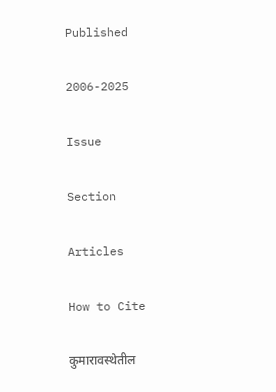Published

2006-2025

Issue

Section

Articles

How to Cite

कुमारावस्थेतील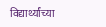विद्यार्थ्यांच्या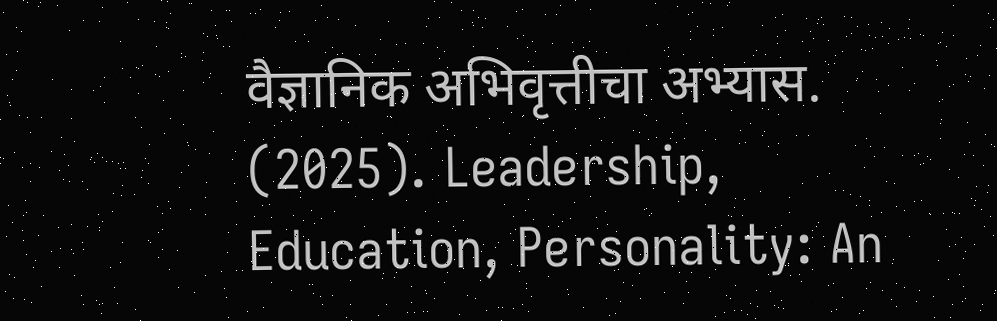वैज्ञानिक अभिवृत्तीचा अभ्यास. (2025). Leadership, Education, Personality: An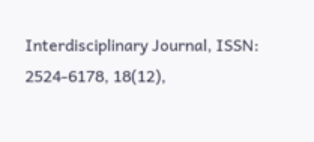Interdisciplinary Journal, ISSN: 2524-6178, 18(12),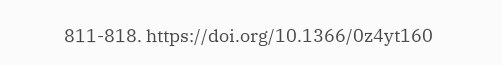811-818. https://doi.org/10.1366/0z4yt160